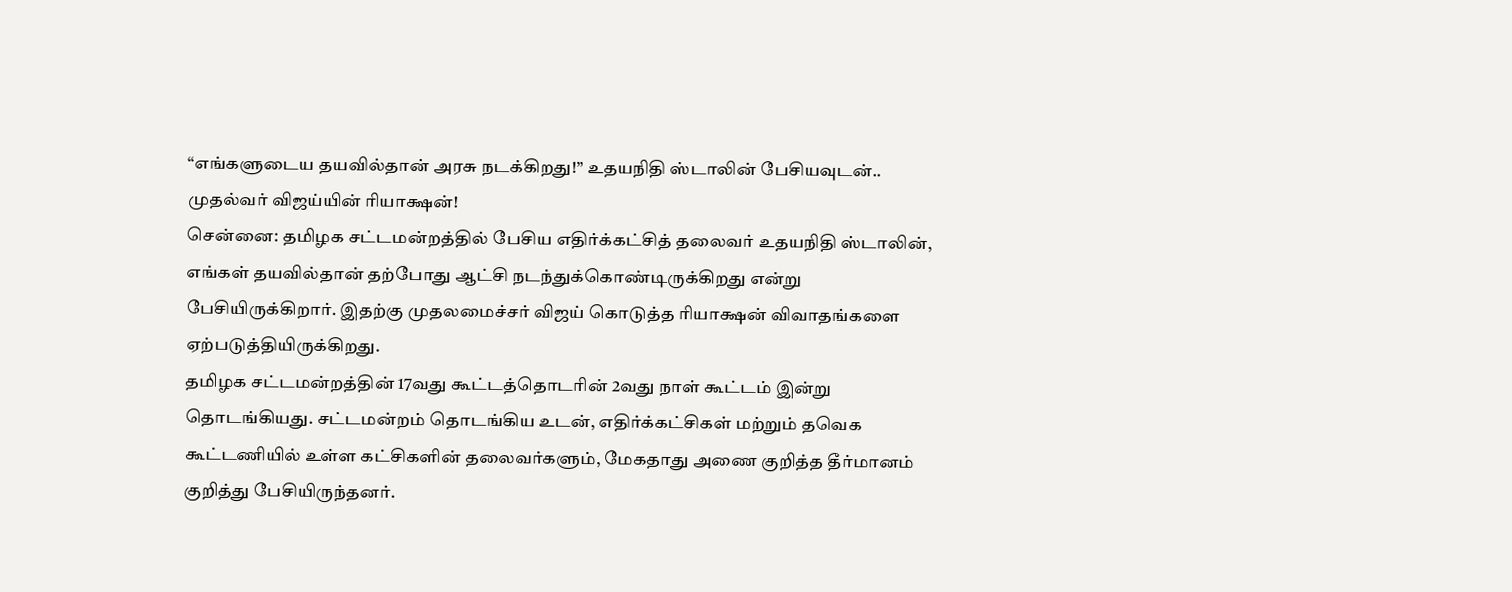“எங்களுடைய தயவில்தான் அரசு நடக்கிறது!” உதயநிதி ஸ்டாலின் பேசியவுடன்.. முதல்வர் விஜய்யின் ரியாக்ஷன்!
சென்னை: தமிழக சட்டமன்றத்தில் பேசிய எதிர்க்கட்சித் தலைவர் உதயநிதி ஸ்டாலின், எங்கள் தயவில்தான் தற்போது ஆட்சி நடந்துக்கொண்டிருக்கிறது என்று பேசியிருக்கிறார். இதற்கு முதலமைச்சர் விஜய் கொடுத்த ரியாக்ஷன் விவாதங்களை ஏற்படுத்தியிருக்கிறது.
தமிழக சட்டமன்றத்தின் 17வது கூட்டத்தொடரின் 2வது நாள் கூட்டம் இன்று தொடங்கியது. சட்டமன்றம் தொடங்கிய உடன், எதிர்க்கட்சிகள் மற்றும் தவெக கூட்டணியில் உள்ள கட்சிகளின் தலைவர்களும், மேகதாது அணை குறித்த தீர்மானம் குறித்து பேசியிருந்தனர்.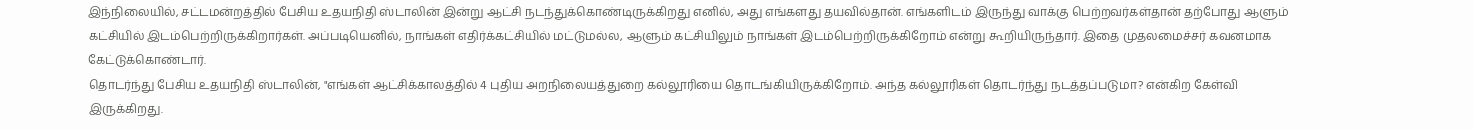இந்நிலையில், சட்டமன்றத்தில் பேசிய உதயநிதி ஸ்டாலின் இன்று ஆட்சி நடந்துக்கொண்டிருக்கிறது எனில், அது எங்களது தயவில்தான். எங்களிடம் இருந்து வாக்கு பெற்றவர்கள்தான் தற்போது ஆளும் கட்சியில் இடம்பெற்றிருக்கிறார்கள். அப்படியெனில், நாங்கள் எதிர்க்கட்சியில் மட்டுமல்ல, ஆளும் கட்சியிலும் நாங்கள் இடம்பெற்றிருக்கிறோம் என்று கூறியிருந்தார். இதை முதலமைச்சர் கவனமாக கேட்டுக்கொண்டார்.
தொடர்ந்து பேசிய உதயநிதி ஸ்டாலின், "எங்கள் ஆட்சிக்காலத்தில் 4 புதிய அறநிலையத்துறை கல்லூரியை தொடங்கியிருக்கிறோம். அந்த கல்லூரிகள் தொடர்ந்து நடத்தப்படுமா? என்கிற கேள்வி இருக்கிறது.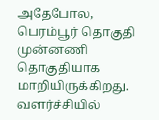அதேபோல, பெரம்பூர் தொகுதி முன்னணி தொகுதியாக மாறியிருக்கிறது. வளர்ச்சியில்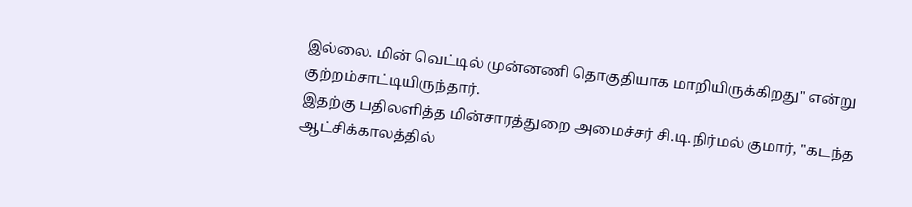இல்லை. மின் வெட்டில் முன்னணி தொகுதியாக மாறியிருக்கிறது" என்று குற்றம்சாட்டியிருந்தார்.
இதற்கு பதிலளித்த மின்சாரத்துறை அமைச்சர் சி.டி.நிர்மல் குமார், "கடந்த ஆட்சிக்காலத்தில்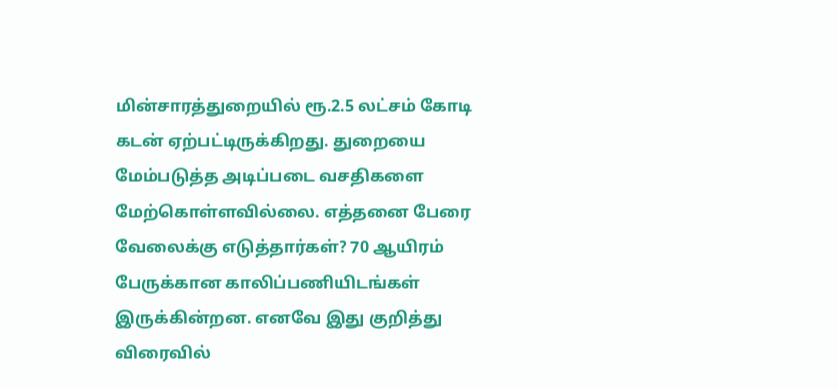மின்சாரத்துறையில் ரூ.2.5 லட்சம் கோடி கடன் ஏற்பட்டிருக்கிறது. துறையை மேம்படுத்த அடிப்படை வசதிகளை மேற்கொள்ளவில்லை. எத்தனை பேரை வேலைக்கு எடுத்தார்கள்? 70 ஆயிரம் பேருக்கான காலிப்பணியிடங்கள் இருக்கின்றன. எனவே இது குறித்து விரைவில்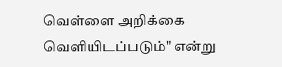வெள்ளை அறிக்கை வெளியிடப்படும்" என்று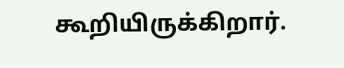கூறியிருக்கிறார்.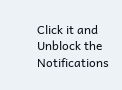Click it and Unblock the Notifications